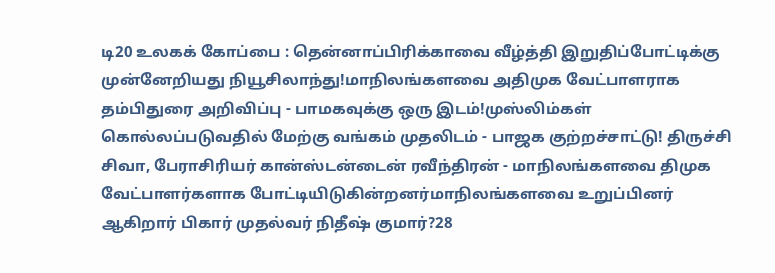டி20 உலகக் கோப்பை : தென்னாப்பிரிக்காவை வீழ்த்தி இறுதிப்போட்டிக்கு முன்னேறியது நியூசிலாந்து!மாநிலங்களவை அதிமுக வேட்பாளராக தம்பிதுரை அறிவிப்பு - பாமகவுக்கு ஒரு இடம்!முஸ்லிம்கள் கொல்லப்படுவதில் மேற்கு வங்கம் முதலிடம் - பாஜக குற்றச்சாட்டு! திருச்சி சிவா, பேராசிரியர் கான்ஸ்டன்டைன் ரவீந்திரன் - மாநிலங்களவை திமுக வேட்பாளர்களாக போட்டியிடுகின்றனர்மாநிலங்களவை உறுப்பினர் ஆகிறார் பிகார் முதல்வர் நிதீஷ் குமார்?28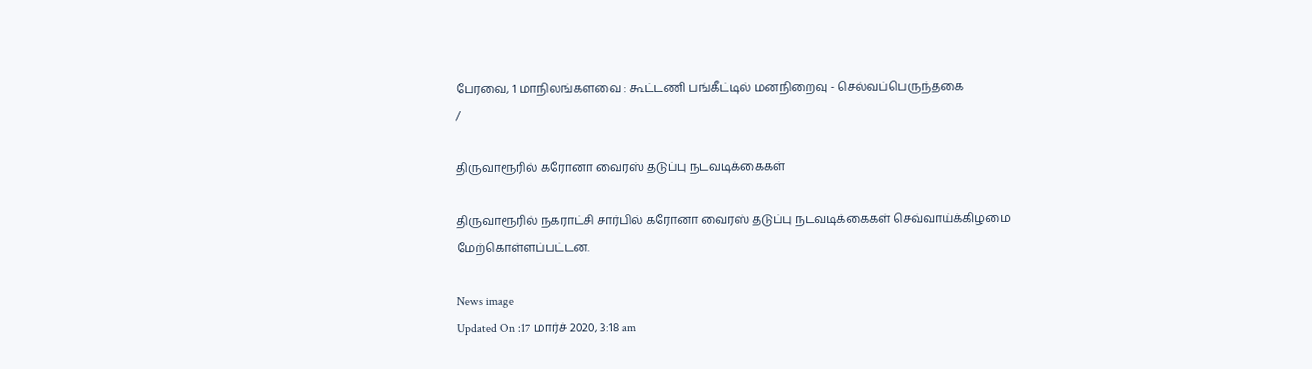பேரவை, 1 மாநிலங்களவை : கூட்டணி பங்கீட்டில் மனநிறைவு - செல்வப்பெருந்தகை
/

திருவாரூரில் கரோனா வைரஸ் தடுப்பு நடவடிக்கைகள்

திருவாரூரில் நகராட்சி சார்பில் கரோனா வைரஸ் தடுப்பு நடவடிக்கைகள் செவ்வாய்க்கிழமை மேற்கொள்ளப்பட்டன.

News image
Updated On :17 மார்ச் 2020, 3:18 am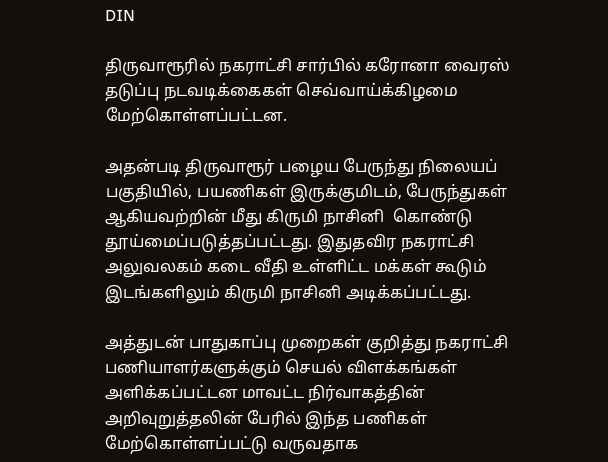DIN

திருவாரூரில் நகராட்சி சார்பில் கரோனா வைரஸ் தடுப்பு நடவடிக்கைகள் செவ்வாய்க்கிழமை மேற்கொள்ளப்பட்டன.

அதன்படி திருவாரூர் பழைய பேருந்து நிலையப் பகுதியில், பயணிகள் இருக்குமிடம், பேருந்துகள் ஆகியவற்றின் மீது கிருமி நாசினி  கொண்டு தூய்மைப்படுத்தப்பட்டது. இதுதவிர நகராட்சி அலுவலகம் கடை வீதி உள்ளிட்ட மக்கள் கூடும் இடங்களிலும் கிருமி நாசினி அடிக்கப்பட்டது.

அத்துடன் பாதுகாப்பு முறைகள் குறித்து நகராட்சி பணியாளர்களுக்கும் செயல் விளக்கங்கள் அளிக்கப்பட்டன மாவட்ட நிர்வாகத்தின் அறிவுறுத்தலின் பேரில் இந்த பணிகள் மேற்கொள்ளப்பட்டு வருவதாக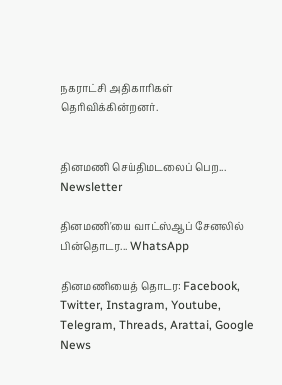நகராட்சி அதிகாரிகள் தெரிவிக்கின்றனர்.


தினமணி செய்திமடலைப் பெற... Newsletter

தினமணி'யை வாட்ஸ்ஆப் சேனலில் பின்தொடர... WhatsApp

தினமணியைத் தொடர: Facebook, Twitter, Instagram, Youtube, Telegram, Threads, Arattai, Google News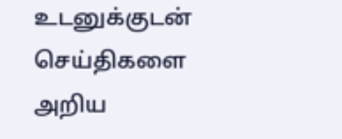உடனுக்குடன் செய்திகளை அறிய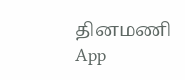தினமணி App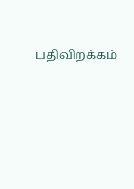பதிவிறக்கம்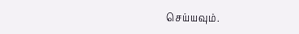செய்யவும்.